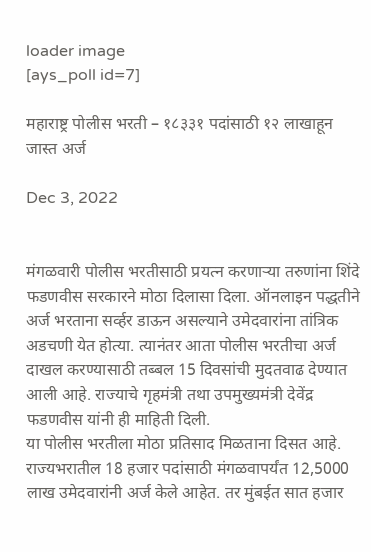loader image
[ays_poll id=7]

महाराष्ट्र पोलीस भरती – १८३३१ पदांसाठी १२ लाखाहून जास्त अर्ज

Dec 3, 2022


मंगळवारी पोलीस भरतीसाठी प्रयत्न करणाऱ्या तरुणांना शिंदे फडणवीस सरकारने मोठा दिलासा दिला. ऑनलाइन पद्धतीने अर्ज भरताना सर्व्हर डाऊन असल्याने उमेदवारांना तांत्रिक अडचणी येत होत्या. त्यानंतर आता पोलीस भरतीचा अर्ज दाखल करण्यासाठी तब्बल 15 दिवसांची मुदतवाढ देण्यात आली आहे. राज्याचे गृहमंत्री तथा उपमुख्यमंत्री देवेंद्र फडणवीस यांनी ही माहिती दिली.
या पोलीस भरतीला मोठा प्रतिसाद मिळताना दिसत आहे. राज्यभरातील 18 हजार पदांसाठी मंगळवापर्यंत 12,5000 लाख उमेदवारांनी अर्ज केले आहेत. तर मुंबईत सात हजार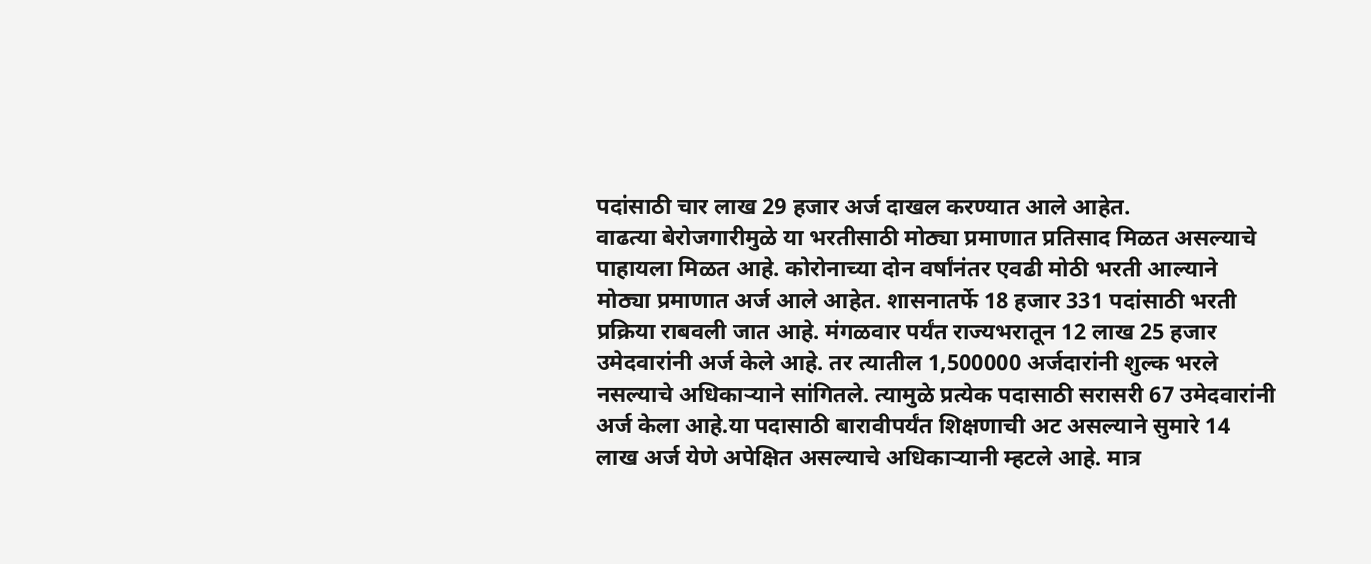पदांसाठी चार लाख 29 हजार अर्ज दाखल करण्यात आले आहेत.
वाढत्या बेरोजगारीमुळे या भरतीसाठी मोठ्या प्रमाणात प्रतिसाद मिळत असल्याचे पाहायला मिळत आहे. कोरोनाच्या दोन वर्षांनंतर एवढी मोठी भरती आल्याने मोठ्या प्रमाणात अर्ज आले आहेत. शासनातर्फे 18 हजार 331 पदांसाठी भरती प्रक्रिया राबवली जात आहे. मंगळवार पर्यंत राज्यभरातून 12 लाख 25 हजार उमेदवारांनी अर्ज केले आहे. तर त्यातील 1,500000 अर्जदारांनी शुल्क भरले नसल्याचे अधिकाऱ्याने सांगितले. त्यामुळे प्रत्येक पदासाठी सरासरी 67 उमेदवारांनी अर्ज केला आहे.या पदासाठी बारावीपर्यंत शिक्षणाची अट असल्याने सुमारे 14 लाख अर्ज येणे अपेक्षित असल्याचे अधिकाऱ्यानी म्हटले आहे. मात्र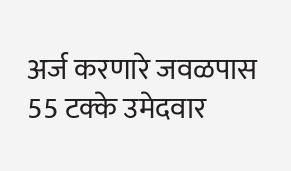अर्ज करणारे जवळपास 55 टक्के उमेदवार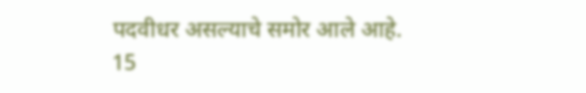पदवीधर असल्याचे समोर आले आहे.
15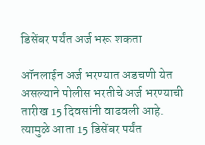डिसेंबर पर्यंत अर्ज भरू शकता

ऑनलाईन अर्ज भरण्यात अडचणी येत असल्याने पोलीस भरतीचे अर्ज भरण्याची तारीख 15 दिवसांनी वाढवली आहे. त्यामुळे आता 15 डिसेंबर पर्यंत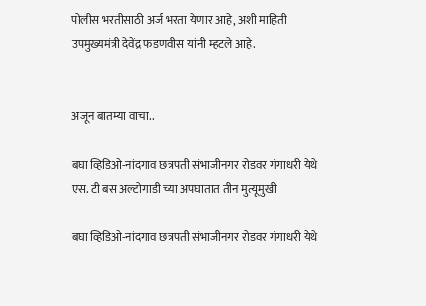पोलीस भरतीसाठी अर्ज भरता येणार आहे, अशी माहिती उपमुख्यमंत्री देवेंद्र फडणवीस यांनी म्हटले आहे.


अजून बातम्या वाचा..

बघा व्हिडिओ-नांदगाव छत्रपती संभाजीनगर रोडवर गंगाधरी येथे एस. टी बस अल्टोगाडी च्या अपघातात तीन मुत्यूमुखी

बघा व्हिडिओ-नांदगाव छत्रपती संभाजीनगर रोडवर गंगाधरी येथे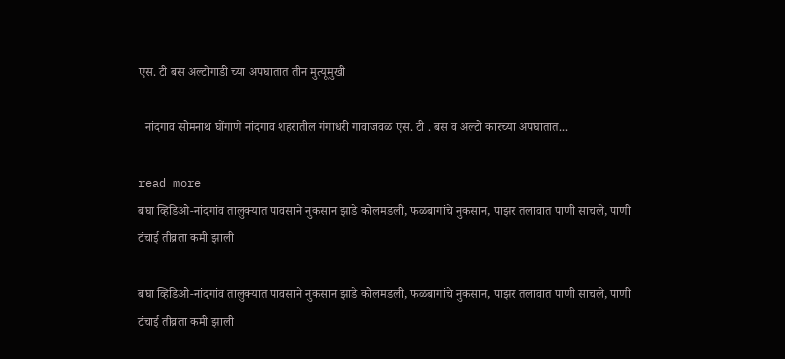एस. टी बस अल्टोगाडी च्या अपघातात तीन मुत्यूमुखी

  नांदगाव सोमनाथ घोंगाणे नांदगाव शहरातील गंगाधरी गावाजवळ एस. टी . बस व अल्टो कारच्या अपघातात...

read more
बघा व्हिडिओ-नांदगांव तालुक्यात पावसाने नुकसान झाडे कोलमडली, फळबागांचे नुकसान, पाझर तलावात पाणी साचले, पाणी टंचाई तीव्रता कमी झाली

बघा व्हिडिओ-नांदगांव तालुक्यात पावसाने नुकसान झाडे कोलमडली, फळबागांचे नुकसान, पाझर तलावात पाणी साचले, पाणी टंचाई तीव्रता कमी झाली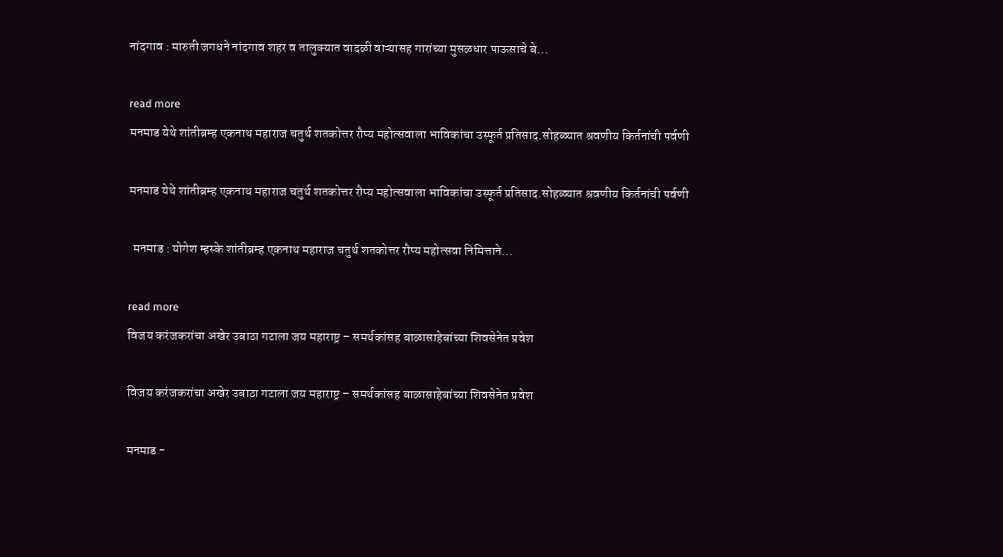नांदगाव : मारुती जगधने नांदगाव शहर व तालुक्यात वादळी वाऱ्यासह गारांच्या मुसळधार पाऊसाचे बे...

read more
मनमाड येथे शांतीब्रम्ह एकनाथ महाराज चतुर्थ शतकोत्तर रौप्य महोत्सवाला भाविकांचा उस्फूर्त प्रतिसाद.सोहळ्यात श्रवणीय किर्तनांची पर्वणी

मनमाड येथे शांतीब्रम्ह एकनाथ महाराज चतुर्थ शतकोत्तर रौप्य महोत्सवाला भाविकांचा उस्फूर्त प्रतिसाद.सोहळ्यात श्रवणीय किर्तनांची पर्वणी

  मनमाड : योगेश म्हस्के शांतीब्रम्ह एकनाथ महाराज चतुर्थ शतकोत्तर रौप्य महोत्सवा निमित्ताने...

read more
विजय करंजकरांचा अखेर उबाठा गटाला जय महाराष्ट्र – समर्थकांसह बाळासाहेबांच्या शिवसेनेत प्रवेश

विजय करंजकरांचा अखेर उबाठा गटाला जय महाराष्ट्र – समर्थकांसह बाळासाहेबांच्या शिवसेनेत प्रवेश

मनमाड -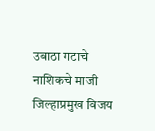उबाठा गटाचे नाशिकचे माजी जिल्हाप्रमुख विजय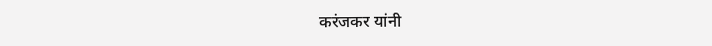करंजकर यांनी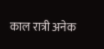काल रात्री अनेक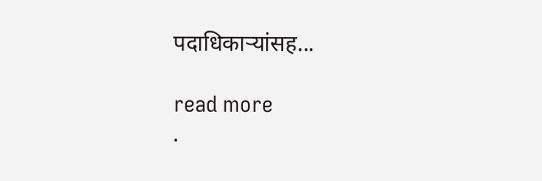पदाधिकाऱ्यांसह...

read more
.